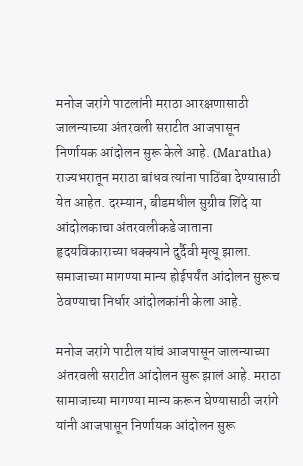मनोज जरांगे पाटलांनी मराठा आरक्षणासाठी जालन्याच्या अंतरवली सराटीत आजपासून निर्णायक आंदोलन सुरू केले आहे. (Maratha) राज्यभरातून मराठा बांधव त्यांना पाठिंबा देण्यासाठी येत आहेत. दरम्यान, बीडमधील सुग्रीव शिंदे या आंदोलकाचा अंतरवलीकडे जाताना हृदयविकाराच्या धक्क्याने दुर्दैवी मृत्यू झाला. समाजाच्या मागण्या मान्य होईपर्यंत आंदोलन सुरूच ठेवण्याचा निर्धार आंदोलकांनी केला आहे.

मनोज जरांगे पाटील यांचं आजपासून जालन्याच्या अंतरवली सराटीत आंदोलन सुरू झालं आहे. मराठा सामाजाच्या मागण्या मान्य करून घेण्यासाठी जरांगे यांनी आजपासून निर्णायक आंदोलन सुरू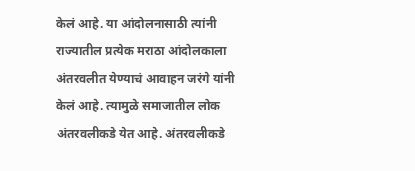केलं आहे. या आंदोलनासाठी त्यांनी राज्यातील प्रत्येक मराठा आंदोलकाला अंतरवलीत येण्याचं आवाहन जरंगे यांनी केलं आहे. त्यामुळे समाजातील लोक अंतरवलीकडे येत आहे. अंतरवलीकडे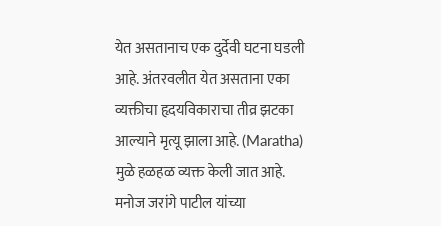येत असतानाच एक दुर्देवी घटना घडली आहे. अंतरवलीत येत असताना एका व्यक्तीचा हृदयविकाराचा तीव्र झटका आल्याने मृत्यू झाला आहे. (Maratha) मुळे हळहळ व्यक्त केली जात आहे.
मनोज जरांगे पाटील यांच्या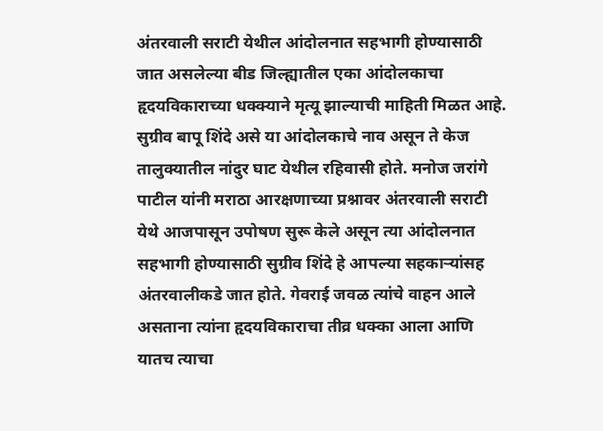अंतरवाली सराटी येथील आंदोलनात सहभागी होण्यासाठी जात असलेल्या बीड जिल्ह्यातील एका आंदोलकाचा हृदयविकाराच्या धक्क्याने मृत्यू झाल्याची माहिती मिळत आहे. सुग्रीव बापू शिंदे असे या आंदोलकाचे नाव असून ते केज तालुक्यातील नांदुर घाट येथील रहिवासी होते. मनोज जरांगे पाटील यांनी मराठा आरक्षणाच्या प्रश्नावर अंतरवाली सराटी येथे आजपासून उपोषण सुरू केले असून त्या आंदोलनात सहभागी होण्यासाठी सुग्रीव शिंदे हे आपल्या सहकाऱ्यांसह अंतरवालीकडे जात होते. गेवराई जवळ त्यांचे वाहन आले असताना त्यांना हृदयविकाराचा तीव्र धक्का आला आणि यातच त्याचा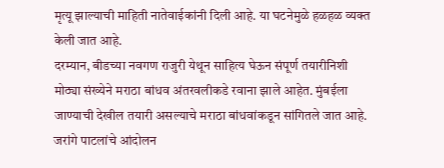मृत्यू झाल्याची माहिती नातेवाईकांनी दिली आहे. या घटनेमुळे हळहळ व्यक्त केली जात आहे.
दरम्यान, बीडच्या नवगण राजुरी येथून साहित्य घेऊन संपूर्ण तयारीनिशी मोठ्या संख्येने मराठा बांधव अंतरवलीकडे रवाना झाले आहेत. मुंबईला जाण्याची देखील तयारी असल्याचे मराठा बांधवांकडून सांगितले जात आहे. जरांगे पाटलांचे आंदोलन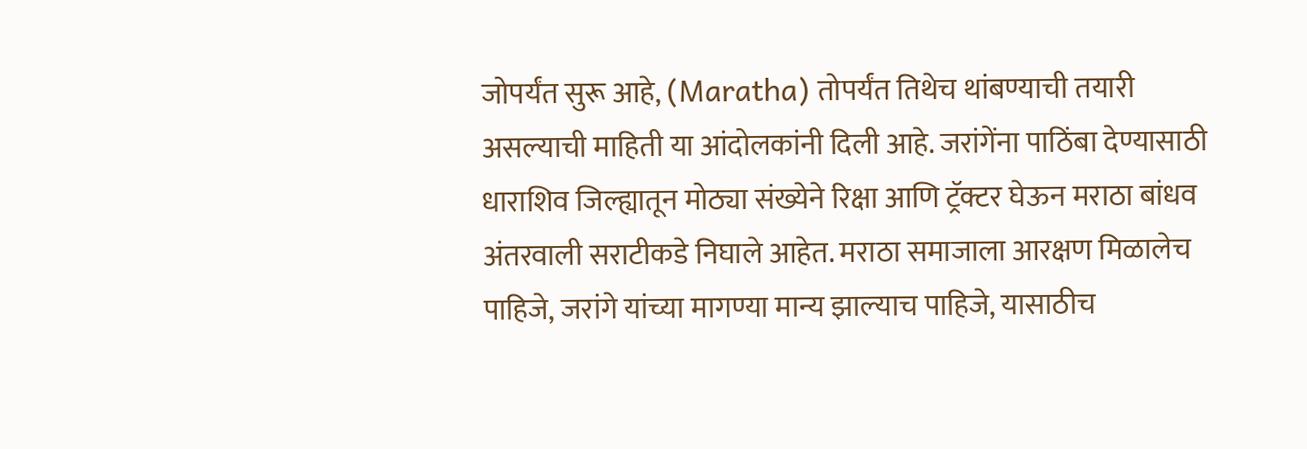जोपर्यंत सुरू आहे, (Maratha) तोपर्यंत तिथेच थांबण्याची तयारी असल्याची माहिती या आंदोलकांनी दिली आहे. जरांगेंना पाठिंबा देण्यासाठी धाराशिव जिल्ह्यातून मोठ्या संख्येने रिक्षा आणि ट्रॅक्टर घेऊन मराठा बांधव अंतरवाली सराटीकडे निघाले आहेत. मराठा समाजाला आरक्षण मिळालेच पाहिजे, जरांगे यांच्या मागण्या मान्य झाल्याच पाहिजे, यासाठीच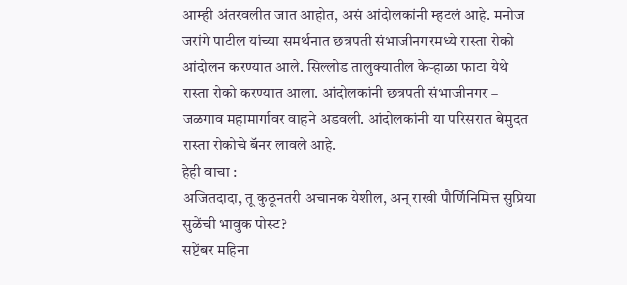आम्ही अंतरवलीत जात आहोत, असं आंदोलकांनी म्हटलं आहे. मनोज जरांगे पाटील यांच्या समर्थनात छत्रपती संभाजीनगरमध्ये रास्ता रोको आंदोलन करण्यात आले. सिल्लोड तालुक्यातील केऱ्हाळा फाटा येथे रास्ता रोको करण्यात आला. आंदोलकांनी छत्रपती संभाजीनगर – जळगाव महामार्गावर वाहने अडवली. आंदोलकांनी या परिसरात बेमुदत रास्ता रोकोचे बॅनर लावले आहे.
हेही वाचा :
अजितदादा, तू कुठूनतरी अचानक येशील, अन् राखी पौर्णिनिमित्त सुप्रिया सुळेंची भावुक पोस्ट?
सप्टेंबर महिना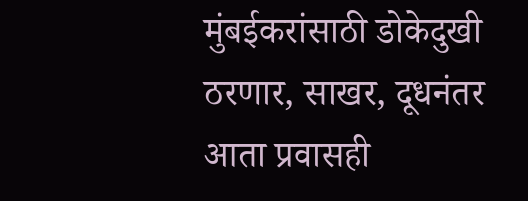मुंबईकरांसाठी डोकेदुखी ठरणार, साखर, दूधनंतर आता प्रवासही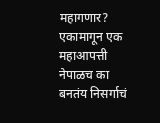महागणार?
एकामागून एक महाआपत्ती नेपाळच का बनतंय निसर्गाचं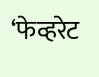‘फेव्हरेट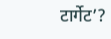टार्गेट’?